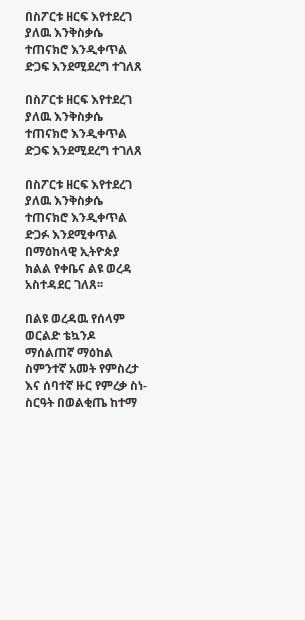በስፖርቱ ዘርፍ እየተደረገ ያለዉ እንቅስቃሴ ተጠናክሮ እንዲቀጥል ድጋፍ እንደሚደረግ ተገለጸ

በስፖርቱ ዘርፍ እየተደረገ ያለዉ እንቅስቃሴ ተጠናክሮ እንዲቀጥል ድጋፍ እንደሚደረግ ተገለጸ

በስፖርቱ ዘርፍ እየተደረገ ያለዉ እንቅስቃሴ ተጠናክሮ እንዲቀጥል ድጋፉ እንደሚቀጥል በማዕከላዊ ኢትዮጵያ ክልል የቀቤና ልዩ ወረዳ አስተዳደር ገለጸ፡፡

በልዩ ወረዳዉ የሰላም ወርልድ ቴኳንዶ ማሰልጠኛ ማዕከል ስምንተኛ አመት የምስረታ እና ሰባተኛ ዙር የምረቃ ስነ-ስርዓት በወልቂጤ ከተማ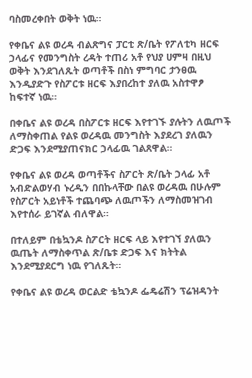ባስመረቀበት ወቅት ነዉ።

የቀቤና ልዩ ወረዳ ብልጽግና ፓርቲ ጽ/ቤት የፖለቲካ ዘርፍ ኃላፊና የመንግስት ረዳት ተጠሪ አቶ የህያ ሀምዛ በዚህ ወቅት እንደገለጹት ወጣቶች በስነ ምግባር ታንፀዉ እንዲያድጉ የስፖርቱ ዘርፍ እያበረከተ ያለዉ አስተዋፆ ከፍተኛ ነዉ።

በቀቤና ልዩ ወረዳ በስፖርቱ ዘርፍ እየተገኙ ያሉትን ለዉጦች ለማስቀጠል የልዩ ወረዳዉ መንግስት እያደረገ ያለዉን ድጋፍ እንደሚያጠናክር ኃላፊዉ ገልጸዋል።

የቀቤና ልዩ ወረዳ ወጣቶችና ስፖርት ጽ/ቤት ኃላፊ አቶ አብድልወሃብ ኑረዲን በበኩላቸው በልዩ ወረዳዉ በሁሉም የስፖርት አይነቶች ተጨባጭ ለዉጦችን ለማስመዝገብ እየተሰራ ይገኛል ብለዋል።

በተለይም በቴኳንዶ ስፖርት ዘርፍ ላይ እየተገኘ ያለዉን ዉጤት ለማስቀጥል ጽ/ቤቱ ድጋፍ እና ክትትል እንደሚያደርግ ነዉ የገለጹት።

የቀቤና ልዩ ወረዳ ወርልድ ቴኳንዶ ፌዴሬሽን ፕሬዝዳንት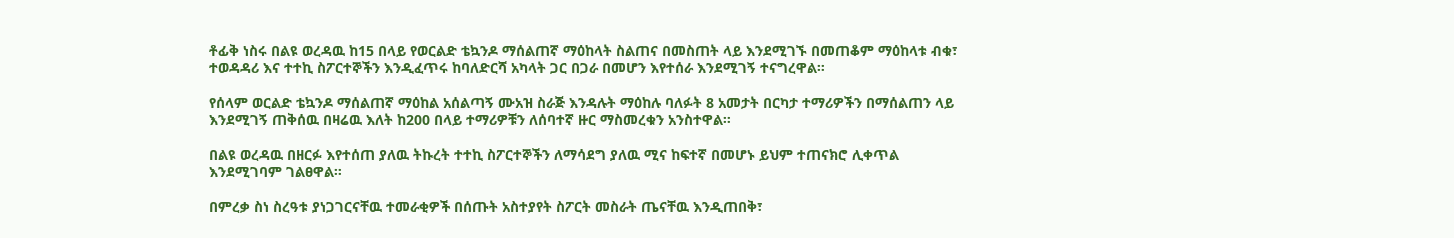ቶፊቅ ነስሩ በልዩ ወረዳዉ ከ15 በላይ የወርልድ ቴኳንዶ ማሰልጠኛ ማዕከላት ስልጠና በመስጠት ላይ እንደሚገኙ በመጠቆም ማዕከላቱ ብቁ፣ ተወዳዳሪ እና ተተኪ ስፖርተኞችን እንዲፈጥሩ ከባለድርሻ አካላት ጋር በጋራ በመሆን እየተሰራ እንደሚገኝ ተናግረዋል።

የሰላም ወርልድ ቴኳንዶ ማሰልጠኛ ማዕከል አሰልጣኝ ሙአዝ ስራጅ እንዳሉት ማዕከሉ ባለፉት 8 አመታት በርካታ ተማሪዎችን በማሰልጠን ላይ እንደሚገኝ ጠቅሰዉ በዛሬዉ እለት ከ200 በላይ ተማሪዎቹን ለሰባተኛ ዙር ማስመረቁን አንስተዋል።

በልዩ ወረዳዉ በዘርፉ እየተሰጠ ያለዉ ትኩረት ተተኪ ስፖርተኞችን ለማሳደግ ያለዉ ሚና ከፍተኛ በመሆኑ ይህም ተጠናክሮ ሊቀጥል እንደሚገባም ገልፀዋል።

በምረቃ ስነ ስረዓቱ ያነጋገርናቸዉ ተመራቂዎች በሰጡት አስተያየት ስፖርት መስራት ጤናቸዉ እንዲጠበቅ፣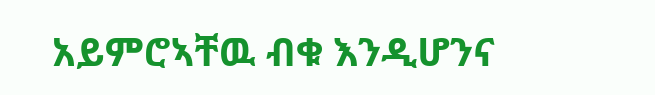አይምሮኣቸዉ ብቁ እንዲሆንና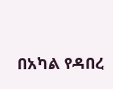በአካል የዳበረ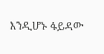እንዲሆኑ ፋይዳው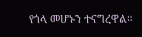የጎላ መሆኑን ተናግረዋል።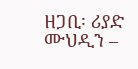ዘጋቢ፡ ሪያድ ሙህዲን –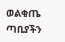ወልቂጤ ጣቢያችን